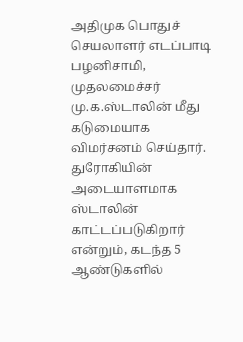அதிமுக பொதுச் செயலாளர் எடப்பாடி பழனிசாமி, முதலமைச்சர் மு.க.ஸ்டாலின் மீது கடுமையாக விமர்சனம் செய்தார். துரோகியின் அடையாளமாக ஸ்டாலின் காட்டப்படுகிறார் என்றும், கடந்த 5 ஆண்டுகளில்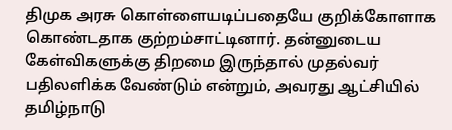திமுக அரசு கொள்ளையடிப்பதையே குறிக்கோளாக கொண்டதாக குற்றம்சாட்டினார். தன்னுடைய கேள்விகளுக்கு திறமை இருந்தால் முதல்வர் பதிலளிக்க வேண்டும் என்றும், அவரது ஆட்சியில் தமிழ்நாடு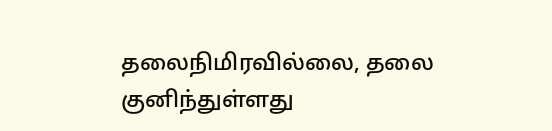தலைநிமிரவில்லை, தலை குனிந்துள்ளது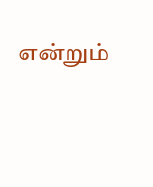என்றும்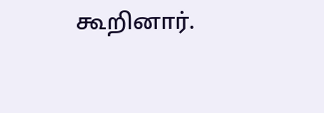கூறினார்.